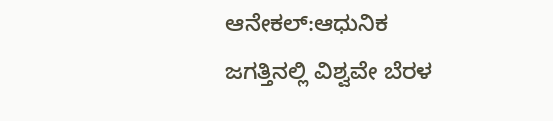ಆನೇಕಲ್:ಆಧುನಿಕ ಜಗತ್ತಿನಲ್ಲಿ ವಿಶ್ವವೇ ಬೆರಳ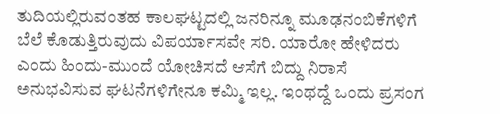ತುದಿಯಲ್ಲಿರುವಂತಹ ಕಾಲಘಟ್ಟದಲ್ಲಿ ಜನರಿನ್ನೂ ಮೂಢನಂಬಿಕೆಗಳಿಗೆ ಬೆಲೆ ಕೊಡುತ್ತಿರುವುದು ವಿಪರ್ಯಾಸವೇ ಸರಿ. ಯಾರೋ ಹೇಳಿದರು ಎಂದು ಹಿಂದು-ಮುಂದೆ ಯೋಚಿಸದೆ ಆಸೆಗೆ ಬಿದ್ದು ನಿರಾಸೆ ಅನುಭವಿಸುವ ಘಟನೆಗಳಿಗೇನೂ ಕಮ್ಮಿ ಇಲ್ಲ. ಇಂಥದ್ದೆ ಒಂದು ಪ್ರಸಂಗ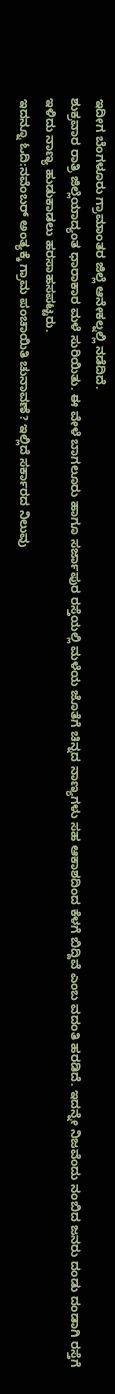ಇದೀಗ ಬೆಂಗಳೂರು ಗ್ರಾಮಾಂತರ ಜಿಲ್ಲೆ ಆನೇಕಲ್ನಲ್ಲಿ ನಡೆದಿದೆ.
ಶುಕ್ರವಾರ ರಾತ್ರಿ ಜಿಲ್ಲೆಯಾದ್ಯಂತ ಧಾರಾಕಾರ ಮಳೆ ಸುರಿಯಿತು. ಈ ವೇಳೆ ಬಾಗಲೂರು ಹಾಗೂ ಸರ್ಜಾಪುರ ರಸ್ತೆಯಲ್ಲಿ ಮಳೆಯ ಜೊತೆಗೆ ಚಿನ್ನದ ನಾಣ್ಯಗಳು ಸಹ ಆಕಾಶದಿಂದ ಕೆಳಗೆ ಬಿದ್ದಿವೆ ಎಂಬ ವದಂತಿ ಹರಡಿದೆ. ಇದನ್ನೇ ನಿಜವೆಂದು ನಂಬಿದ ಜನರು ದಂಡು ದಂಡಾಗಿ ರಸ್ತೆಗೆ ಇಳಿದು ನಾಣ್ಯ ಹುಡುಕಾಡಲು ಹರಸಾಹಸಪಟ್ಟರು.
ಇದನ್ನೂ ಓದಿ:ನವೆಂಬರ್ ಅಂತ್ಯಕ್ಕೆ ಗ್ರಾಮ ಪಂಚಾಯಿತಿ ಚುನಾವಣೆ? ಇಲ್ಲಿದೆ ಸರ್ಕಾರದ ನಿಲುವು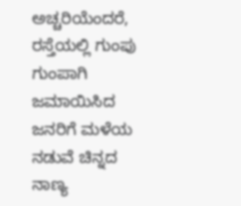ಅಚ್ಚರಿಯೆಂದರೆ, ರಸ್ತೆಯಲ್ಲಿ ಗುಂಪು ಗುಂಪಾಗಿ‌ ಜಮಾಯಿಸಿದ ಜನರಿಗೆ ಮಳೆಯ ನಡುವೆ ಚಿನ್ನದ ನಾಣ್ಯ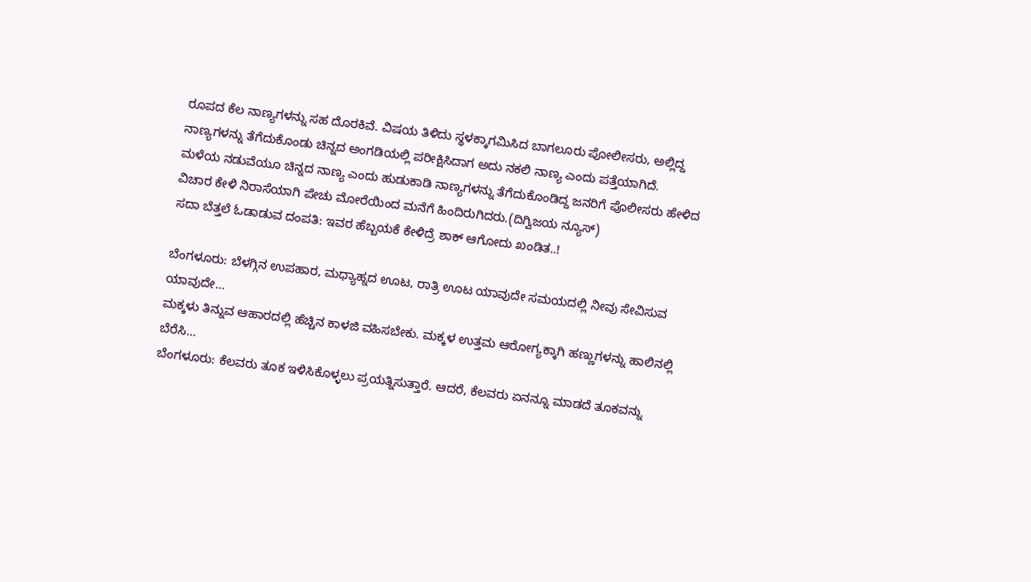ರೂಪದ ಕೆಲ ನಾಣ್ಯಗಳನ್ನು ಸಹ ದೊರಕಿವೆ. ವಿಷಯ ತಿಳಿದು ಸ್ಥಳಕ್ಕಾಗಮಿಸಿದ ಬಾಗಲೂರು ಪೋಲೀಸರು, ಅಲ್ಲಿದ್ದ ನಾಣ್ಯಗಳನ್ನು ತೆಗೆದುಕೊಂಡು ಚಿನ್ನದ ಅಂಗಡಿಯಲ್ಲಿ ಪರೀಕ್ಷಿಸಿದಾಗ ಅದು ನಕಲಿ ನಾಣ್ಯ ಎಂದು ಪತ್ತೆಯಾಗಿದೆ.
ಮಳೆಯ ನಡುವೆಯೂ ಚಿನ್ನದ ನಾಣ್ಯ ಎಂದು ಹುಡುಕಾಡಿ ನಾಣ್ಯಗಳನ್ನು ತೆಗೆದುಕೊಂಡಿದ್ದ ಜನರಿಗೆ ಪೊಲೀಸರು ಹೇಳಿದ ವಿಚಾರ ಕೇಳಿ ನಿರಾಸೆಯಾಗಿ ಪೇಚು ಮೋರೆಯಿಂದ ಮನೆಗೆ ಹಿಂದಿರುಗಿದರು.(ದಿಗ್ವಿಜಯ ನ್ಯೂಸ್)
ಸದಾ ಬೆತ್ತಲೆ ಓಡಾಡುವ ದಂಪತಿ: ಇವರ ಹೆಬ್ಬಯಕೆ ಕೇಳಿದ್ರೆ ಶಾಕ್ ಆಗೋದು ಖಂಡಿತ..!

ಬೆಂಗಳೂರು: ಬೆಳಗ್ಗಿನ ಉಪಹಾರ, ಮಧ್ಯಾಹ್ನದ ಊಟ, ರಾತ್ರಿ ಊಟ ಯಾವುದೇ ಸಮಯದಲ್ಲಿ ನೀವು ಸೇವಿಸುವ ಯಾವುದೇ…
ಮಕ್ಕಳು ತಿನ್ನುವ ಆಹಾರದಲ್ಲಿ ಹೆಚ್ಚಿನ ಕಾಳಜಿ ವಹಿಸಬೇಕು. ಮಕ್ಕಳ ಉತ್ತಮ ಆರೋಗ್ಯಕ್ಕಾಗಿ ಹಣ್ಣುಗಳನ್ನು ಹಾಲಿನಲ್ಲಿ ಬೆರೆಸಿ…
ಬೆಂಗಳೂರು: ಕೆಲವರು ತೂಕ ಇಳಿಸಿಕೊಳ್ಳಲು ಪ್ರಯತ್ನಿಸುತ್ತಾರೆ. ಆದರೆ, ಕೆಲವರು ಏನನ್ನೂ ಮಾಡದೆ ತೂಕವನ್ನು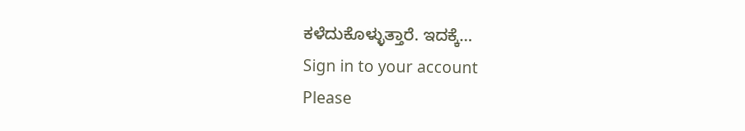ಕಳೆದುಕೊಳ್ಳುತ್ತಾರೆ. ಇದಕ್ಕೆ…
Sign in to your account
Please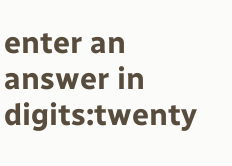enter an answer in digits:twenty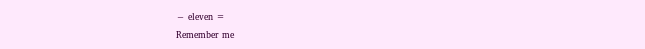− eleven =
Remember me